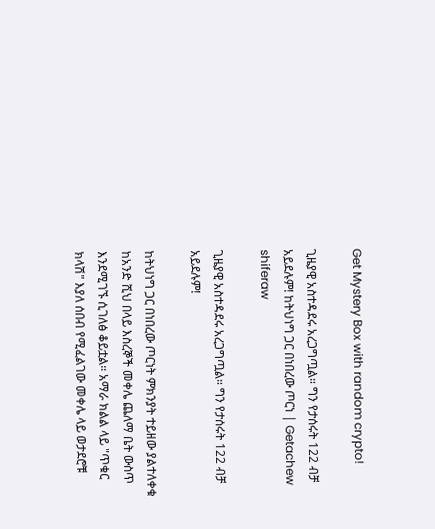Get Mystery Box with random crypto!

ጊዜያዊ አስተዳደሩ አረጋግጧል። ግን የታሰሩት 122 ብቻ አይደሉም! ከትህነግ ጋር በነበረው ጦርነ | Getachew shiferaw

ጊዜያዊ አስተዳደሩ አረጋግጧል። ግን የታሰሩት 122 ብቻ አይደሉም!

ከትህነግ ጋር በነበረው ጦርነት ምክንያት ተይዘው ያልተለቀቁ ከአንድ ሺህ በላይ እስረኞች መቀሌ ጨለማ ቤት ውስጥ እንደሚገኙ ሲገለፅ ቆይቷል። አማራ ክልል ላይ "ጥቁር ክላሽ" እያለ ሰበብ የሚፈልገው መቀሌ ላይ ወታደሮቹ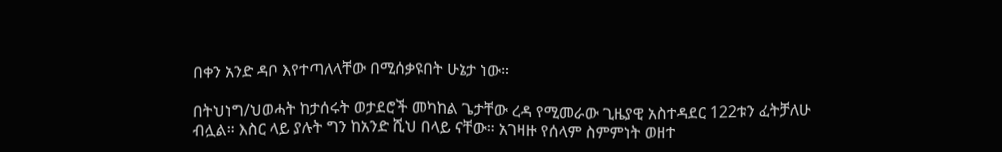በቀን አንድ ዳቦ እየተጣለላቸው በሚሰቃዩበት ሁኔታ ነው።

በትህነግ/ህወሓት ከታሰሩት ወታደሮች መካከል ጌታቸው ረዳ የሚመራው ጊዜያዊ አስተዳደር 122ቱን ፈትቻለሁ ብሏል። እስር ላይ ያሉት ግን ከአንድ ሺህ በላይ ናቸው። አገዛዙ የሰላም ስምምነት ወዘተ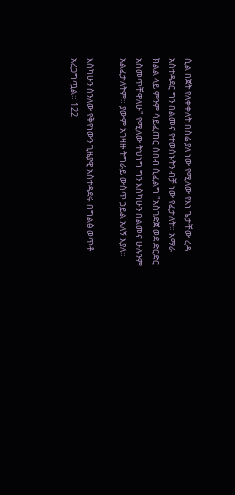ሲል በጀት የለቀቀለት በስሬ ያለ ነው የሚለው የእነ ጌታቸው ረዳ አስተዳደር ግን በልመና የተወሰኑትን ብቻ ነው የፈታለት። አማራ ክልል ላይ ምንም ሳይፈጠር ሰበብ ሲፈልግ "አስገድጀ ወደ ድርድር አስመጥቸዋለሁ" የሚለው ትህነግ ግን እስካሁን በልመና ሁሉንም አልፈታለትም። ያውም አገዛዙ ትግራይ ውስጥ ኃይል አለኝ እያለ።

እስካሁን ስንለው የቅየነውን ጊዜያዊ አስተዳደሩ በግልፅ ወጥቶ አረጋግጧል። 122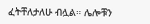ፈትቸለታለሁ ብሏል። ሌሎቹን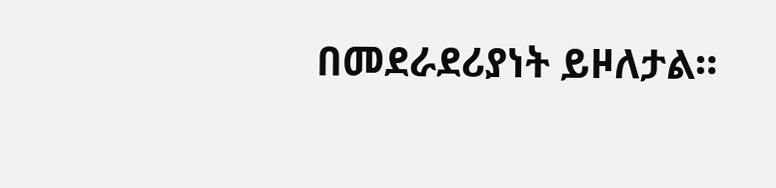በመደራደሪያነት ይዞለታል።